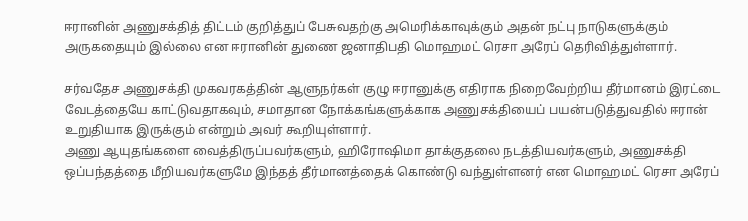ஈரானின் அணுசக்தித் திட்டம் குறித்துப் பேசுவதற்கு அமெரிக்காவுக்கும் அதன் நட்பு நாடுகளுக்கும் அருகதையும் இல்லை என ஈரானின் துணை ஜனாதிபதி மொஹமட் ரெசா அரேப் தெரிவித்துள்ளார்.

சர்வதேச அணுசக்தி முகவரகத்தின் ஆளுநர்கள் குழு ஈரானுக்கு எதிராக நிறைவேற்றிய தீர்மானம் இரட்டை வேடத்தையே காட்டுவதாகவும், சமாதான நோக்கங்களுக்காக அணுசக்தியைப் பயன்படுத்துவதில் ஈரான் உறுதியாக இருக்கும் என்றும் அவர் கூறியுள்ளார்.
அணு ஆயுதங்களை வைத்திருப்பவர்களும், ஹிரோஷிமா தாக்குதலை நடத்தியவர்களும், அணுசக்தி ஒப்பந்தத்தை மீறியவர்களுமே இந்தத் தீர்மானத்தைக் கொண்டு வந்துள்ளனர் என மொஹமட் ரெசா அரேப்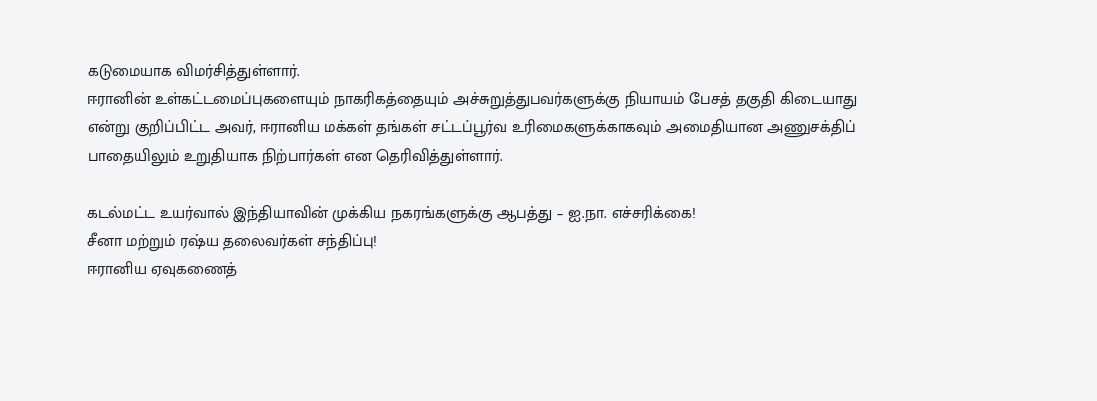கடுமையாக விமர்சித்துள்ளார்.
ஈரானின் உள்கட்டமைப்புகளையும் நாகரிகத்தையும் அச்சுறுத்துபவர்களுக்கு நியாயம் பேசத் தகுதி கிடையாது என்று குறிப்பிட்ட அவர், ஈரானிய மக்கள் தங்கள் சட்டப்பூர்வ உரிமைகளுக்காகவும் அமைதியான அணுசக்திப் பாதையிலும் உறுதியாக நிற்பார்கள் என தெரிவித்துள்ளார்.

கடல்மட்ட உயர்வால் இந்தியாவின் முக்கிய நகரங்களுக்கு ஆபத்து – ஐ.நா. எச்சரிக்கை!
சீனா மற்றும் ரஷ்ய தலைவர்கள் சந்திப்பு!
ஈரானிய ஏவுகணைத்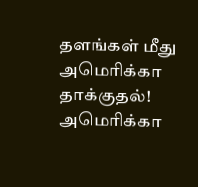தளங்கள் மீது அமெரிக்கா தாக்குதல்!
அமெரிக்கா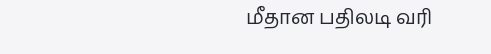மீதான பதிலடி வரி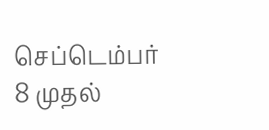செப்டெம்பர் 8 முதல்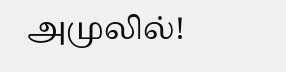அமுலில்!